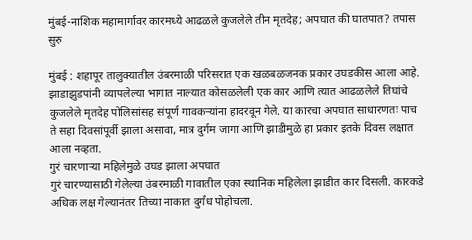मुंबई-नाशिक महामार्गावर कारमध्ये आढळले कुजलेले तीन मृतदेह; अपघात की घातपात? तपास सुरु

मुंबई : शहापूर तालुक्यातील उंबरमाळी परिसरात एक खळबळजनक प्रकार उघडकीस आला आहे. झाडाझुडपांनी व्यापलेल्या भागात नाल्यात कोसळलेली एक कार आणि त्यात आढळलेले तिघांचे कुजलेले मृतदेह पोलिसांसह संपूर्ण गावकऱ्यांना हादरवून गेले. या कारचा अपघात साधारणतः पाच ते सहा दिवसांपूर्वी झाला असावा, मात्र दुर्गम जागा आणि झाडीमुळे हा प्रकार इतके दिवस लक्षात आला नव्हता.
गुरं चारणाऱ्या महिलेमुळे उघड झाला अपघात
गुरं चारण्यासाठी गेलेल्या उंबरमाळी गावातील एका स्थानिक महिलेला झाडीत कार दिसली. कारकडे अधिक लक्ष गेल्यानंतर तिच्या नाकात दुर्गंध पोहोचला.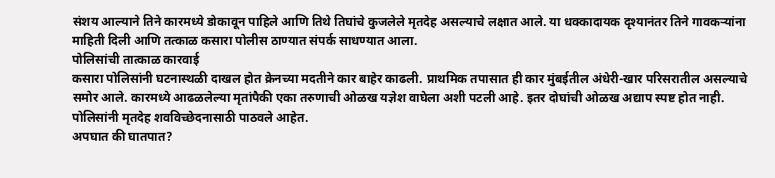संशय आल्याने तिने कारमध्ये डोकावून पाहिले आणि तिथे तिघांचे कुजलेले मृतदेह असल्याचे लक्षात आले. या धक्कादायक दृश्यानंतर तिने गावकऱ्यांना माहिती दिली आणि तत्काळ कसारा पोलीस ठाण्यात संपर्क साधण्यात आला.
पोलिसांची तात्काळ कारवाई
कसारा पोलिसांनी घटनास्थळी दाखल होत क्रेनच्या मदतीने कार बाहेर काढली. प्राथमिक तपासात ही कार मुंबईतील अंधेरी-खार परिसरातील असल्याचे समोर आले. कारमध्ये आढळलेल्या मृतांपैकी एका तरुणाची ओळख यज्ञेश वाघेला अशी पटली आहे. इतर दोघांची ओळख अद्याप स्पष्ट होत नाही. पोलिसांनी मृतदेह शवविच्छेदनासाठी पाठवले आहेत.
अपघात की घातपात?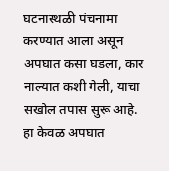घटनास्थळी पंचनामा करण्यात आला असून अपघात कसा घडला, कार नाल्यात कशी गेली, याचा सखोल तपास सुरू आहे. हा केवळ अपघात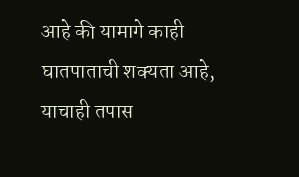आहे की यामागे काही घातपाताची शक्यता आहे, याचाही तपास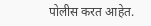पोलीस करत आहेत.